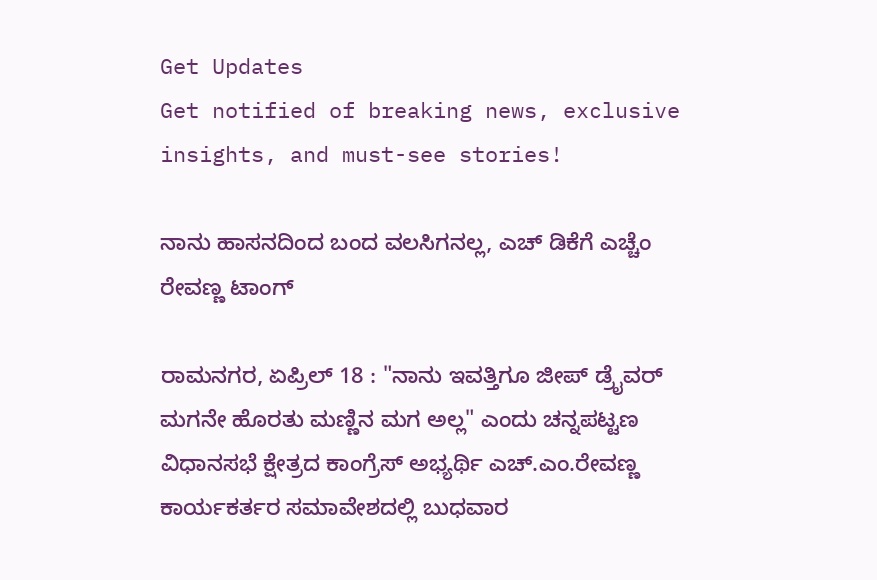Get Updates
Get notified of breaking news, exclusive insights, and must-see stories!

ನಾನು ಹಾಸನದಿಂದ ಬಂದ ವಲಸಿಗನಲ್ಲ, ಎಚ್ ಡಿಕೆಗೆ ಎಚ್ಚೆಂ ರೇವಣ್ಣ ಟಾಂಗ್

ರಾಮನಗರ, ಏಪ್ರಿಲ್ 18 : "ನಾನು ಇವತ್ತಿಗೂ ಜೀಪ್ ಡ್ರೈವರ್ ಮಗನೇ ಹೊರತು ಮಣ್ಣಿನ ಮಗ ಅಲ್ಲ" ಎಂದು ಚನ್ನಪಟ್ಟಣ ವಿಧಾನಸಭೆ ಕ್ಷೇತ್ರದ ಕಾಂಗ್ರೆಸ್ ಅಭ್ಯರ್ಥಿ ಎಚ್.ಎಂ.ರೇವಣ್ಣ ಕಾರ್ಯಕರ್ತರ ಸಮಾವೇಶದಲ್ಲಿ ಬುಧವಾರ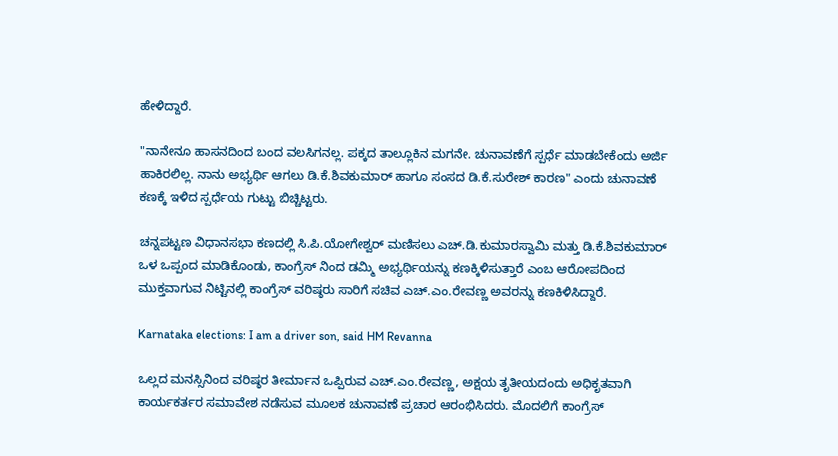ಹೇಳಿದ್ದಾರೆ.

"ನಾನೇನೂ ಹಾಸನದಿಂದ ಬಂದ ವಲಸಿಗನಲ್ಲ. ಪಕ್ಕದ ತಾಲ್ಲೂಕಿನ ಮಗನೇ. ಚುನಾವಣೆಗೆ ಸ್ಪರ್ಧೆ ಮಾಡಬೇಕೆಂದು ಅರ್ಜಿ ಹಾಕಿರಲಿಲ್ಲ. ನಾನು ಅಭ್ಯರ್ಥಿ ಆಗಲು ಡಿ.ಕೆ.ಶಿವಕುಮಾರ್ ಹಾಗೂ ಸಂಸದ ಡಿ.ಕೆ.ಸುರೇಶ್ ಕಾರಣ" ಎಂದು ಚುನಾವಣೆ ಕಣಕ್ಕೆ ಇಳಿದ ಸ್ಪರ್ಧೆಯ ಗುಟ್ಟು ಬಿಚ್ಚಿಟ್ಟರು.

ಚನ್ನಪಟ್ಟಣ ವಿಧಾನಸಭಾ ಕಣದಲ್ಲಿ ಸಿ.ಪಿ.ಯೋಗೇಶ್ವರ್ ಮಣಿಸಲು ಎಚ್.ಡಿ.ಕುಮಾರಸ್ವಾಮಿ ಮತ್ತು ಡಿ.ಕೆ.ಶಿವಕುಮಾರ್ ಒಳ ಒಪ್ಪಂದ ಮಾಡಿಕೊಂಡು, ಕಾಂಗ್ರೆಸ್ ನಿಂದ ಡಮ್ಮಿ ಅಭ್ಯರ್ಥಿಯನ್ನು ಕಣಕ್ಕಿಳಿಸುತ್ತಾರೆ ಎಂಬ ಆರೋಪದಿಂದ ಮುಕ್ತವಾಗುವ ನಿಟ್ಟಿನಲ್ಲಿ ಕಾಂಗ್ರೆಸ್ ವರಿಷ್ಠರು ಸಾರಿಗೆ ಸಚಿವ ಎಚ್.ಎಂ.ರೇವಣ್ಣ ಅವರನ್ನು ಕಣಕಿಳಿಸಿದ್ದಾರೆ.

Karnataka elections: I am a driver son, said HM Revanna

ಒಲ್ಲದ ಮನಸ್ಸಿನಿಂದ ವರಿಷ್ಠರ ತೀರ್ಮಾನ ಒಪ್ಪಿರುವ ಎಚ್.ಎಂ.ರೇವಣ್ಣ, ಅಕ್ಷಯ ತೃತೀಯದಂದು ಅಧಿಕೃತವಾಗಿ ಕಾರ್ಯಕರ್ತರ ಸಮಾವೇಶ ನಡೆಸುವ ಮೂಲಕ‌ ಚುನಾವಣೆ ಪ್ರಚಾರ ಆರಂಭಿಸಿದರು. ಮೊದಲಿಗೆ ಕಾಂಗ್ರೆಸ್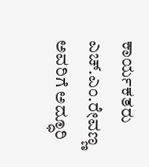ಕಾರ್ಯಕತರು ಎಚ್.ಎಂ.ರೇವಣ್ಣ ಅವರಿಗೆ ಅದ್ಧೂರಿ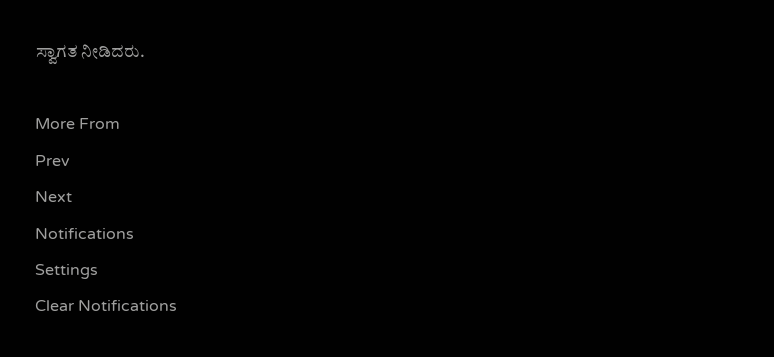ಸ್ವಾಗತ ನೀಡಿದರು.

More From
Prev
Next
Notifications
Settings
Clear Notifications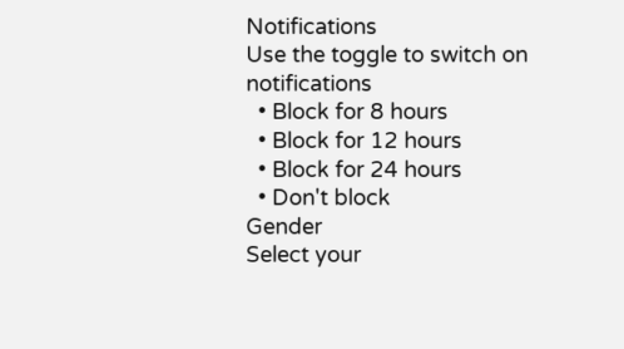Notifications
Use the toggle to switch on notifications
  • Block for 8 hours
  • Block for 12 hours
  • Block for 24 hours
  • Don't block
Gender
Select your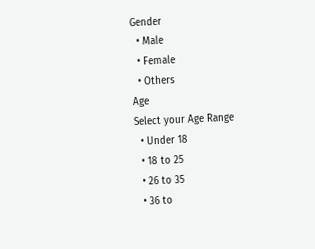Gender
  • Male
  • Female
  • Others
Age
Select your Age Range
  • Under 18
  • 18 to 25
  • 26 to 35
  • 36 to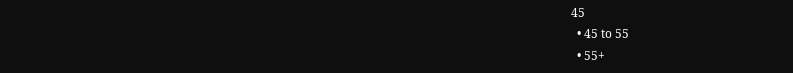45
  • 45 to 55
  • 55+